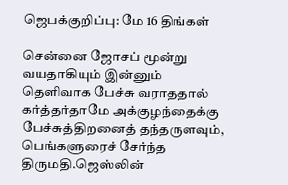ஜெபக்குறிப்பு: மே 16 திங்கள்

சென்னை ஜோசப் மூன்று வயதாகியும் இன்னும் தெளிவாக பேச்சு வராததால் கர்த்தர்தாமே அக்குழந்தைக்கு பேச்சுத்திறனைத் தந்தருளவும், பெங்களுரைச் சேர்ந்த திருமதி.ஜெஸ்லின்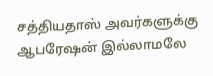சத்தியதாஸ் அவர்களுக்கு ஆபரேஷன் இல்லாமலே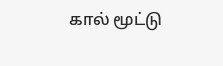கால் மூட்டு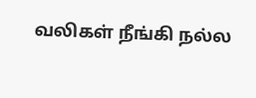வலிகள் நீங்கி நல்ல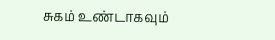சுகம் உண்டாகவும்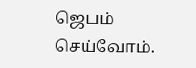ஜெபம் செய்வோம்.